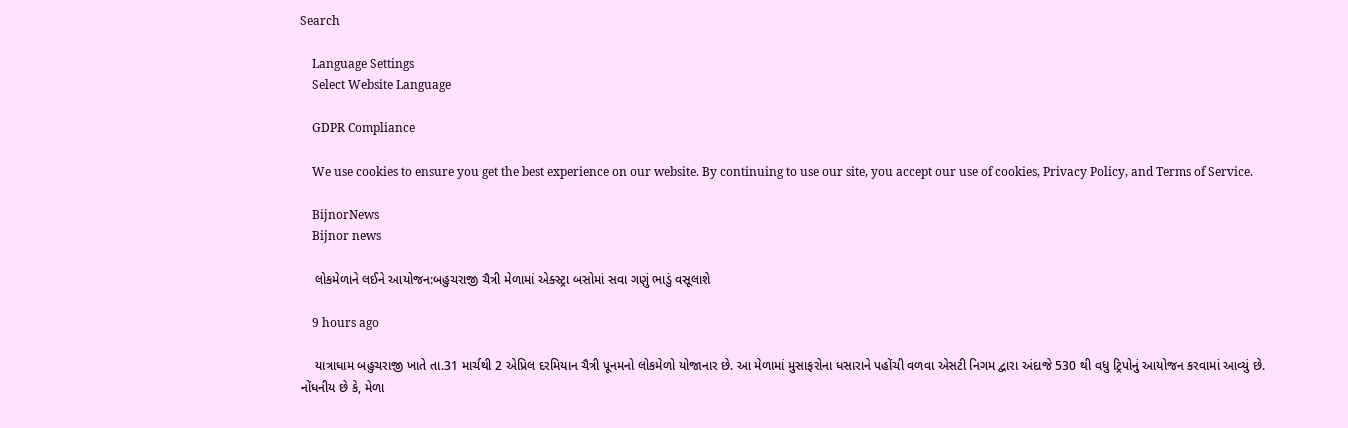Search

    Language Settings
    Select Website Language

    GDPR Compliance

    We use cookies to ensure you get the best experience on our website. By continuing to use our site, you accept our use of cookies, Privacy Policy, and Terms of Service.

    BijnorNews
    Bijnor news

    લોકમેળાને લઈને આયોજન:બહુચરાજી ચૈત્રી મેળામાં એક્સ્ટ્રા બસોમાં સવા ગણું ભાડું વસૂલાશે

    9 hours ago

    યાત્રાધામ બહુચરાજી ખાતે તા.31 માર્ચથી 2 એપ્રિલ દરમિયાન ચૈત્રી પૂનમનો લોકમેળો યોજાનાર છે. આ મેળામાં મુસાફરોના ધસારાને પહોંચી વળવા એસટી નિગમ દ્વારા અંદાજે 530 થી વધુ ટ્રિપોનું આયોજન કરવામાં આવ્યું છે. નોંધનીય છે કે, મેળા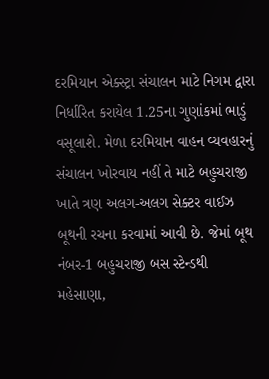દરમિયાન એક્સ્ટ્રા સંચાલન માટે નિગમ દ્વારા નિર્ધારિત કરાયેલ 1.25ના ગુણાંકમાં ભાડું વસૂલાશે. મેળા દરમિયાન વાહન વ્યવહારનું સંચાલન ખોરવાય નહીં તે માટે બહુચરાજી ખાતે ત્રણ અલગ-અલગ સેક્ટર વાઈઝ બૂથની રચના કરવામાં આવી છે. જેમાં બૂથ નંબર-1 બહુચરાજી બસ સ્ટેન્ડથી મહેસાણા,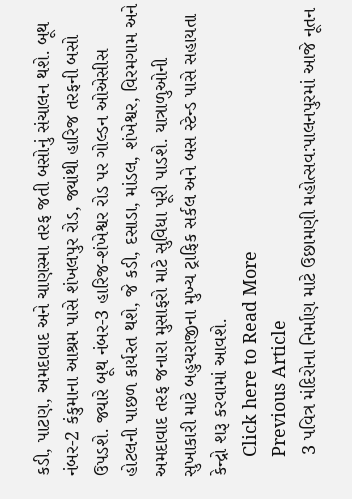કડી, પાટણ, અમદાવાદ અને ચાણસ્મા તરફ જતી બસોનું સંચાલન થશે. બૂથ નંબર-2 કંકુમાના આશ્રમ પાસે શંખલપુર રોડ, જ્યાંથી હારિજ તરફની બસો ઉપડશે. જ્યારે બૂથ નંબર-3 હારિજ-શંખેશ્વર રોડ પર ગોલ્ડન ઓએસીસ હોટલની પાછળ કાર્યરત થશે, જે કડી, દસાડા, માંડલ, શંખેશ્વર, વિરમગામ અને અમદાવાદ તરફ જનારા મુસાફરો માટે સુવિધા પૂરી પાડશે. યાત્રાળુઓની સુખાકારી માટે બહુચરાજીના મુખ્ય ટ્રાફિક સર્કલ અને બસ સ્ટેન્ડ પાસે સહાયતા કેન્દ્રો શરૂ કરવામાં આવશે.
    Click here to Read More
    Previous Article
    3 પવિત્ર મંદિરોના નિર્માણ માટે ઉછામણી મહોત્સવ:પાલનપુરમાં આજે નૂતન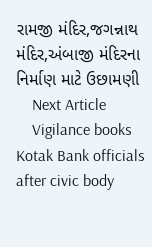રામજી મંદિર,જગન્નાથ મંદિર,અંબાજી મંદિરના નિર્માણ માટે ઉછામણી
    Next Article
    Vigilance books Kotak Bank officials after civic body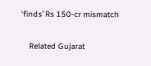‘finds’ Rs 150-cr mismatch

    Related Gujarat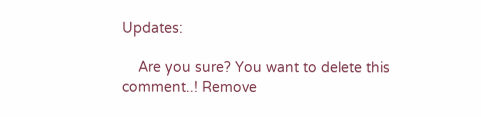Updates:

    Are you sure? You want to delete this comment..! Remove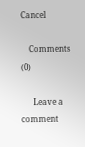Cancel

    Comments (0)

      Leave a comment